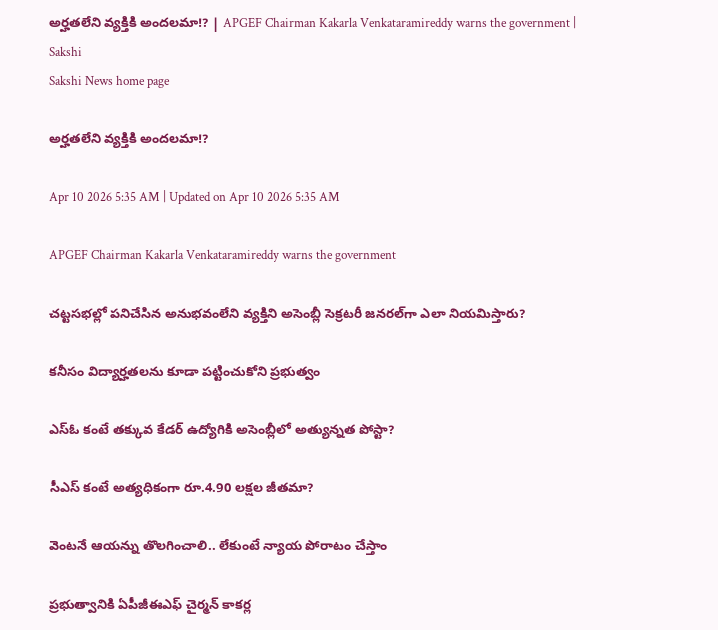అర్హతలేని వ్యక్తికి అందలమా!? | APGEF Chairman Kakarla Venkataramireddy warns the government | Sakshi
Sakshi News home page

అర్హతలేని వ్యక్తికి అందలమా!?

Apr 10 2026 5:35 AM | Updated on Apr 10 2026 5:35 AM

APGEF Chairman Kakarla Venkataramireddy warns the government

చట్టసభల్లో పనిచేసిన అనుభవంలేని వ్యక్తిని అసెంబ్లీ సెక్రటరీ జనరల్‌గా ఎలా నియమిస్తారు?

కనీసం విద్యార్హతలను కూడా పట్టించుకోని ప్రభుత్వం

ఎస్‌ఓ కంటే తక్కువ కేడర్‌ ఉద్యోగికి అసెంబ్లీలో అత్యున్నత పోస్టా?

సీఎస్‌ కంటే అత్యధికంగా రూ.4.90 లక్షల జీతమా?

వెంటనే ఆయన్ను తొలగించాలి.. లేకుంటే న్యాయ పోరాటం చేస్తాం

ప్రభుత్వానికి ఏపీజీఈఎఫ్‌ చైర్మన్‌ కాకర్ల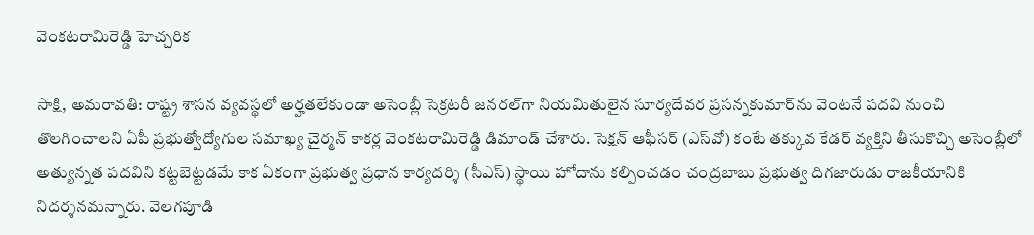వెంకటరామిరెడ్డి హెచ్చరిక

సాక్షి, అమరావతి: రాష్ట్ర శాసన వ్యవస్థలో అర్హతలేకుండా అసెంబ్లీ సెక్రటరీ జనరల్‌గా నియమితులైన సూర్యదేవర ప్రసన్నకుమార్‌ను వెంటనే పదవి నుంచి తొలగించాలని ఏపీ ప్రభుత్వోద్యోగుల సమాఖ్య చైర్మన్‌ కాకర్ల వెంకటరామిరెడ్డి డిమాండ్‌ చేశారు. సెక్షన్‌ ఆఫీసర్‌ (ఎస్‌వో) కంటే తక్కువ కేడర్‌ వ్యక్తిని తీసుకొచ్చి అసెంబ్లీలో అత్యున్నత పదవిని కట్టబెట్టడమే కాక ఏకంగా ప్రభుత్వ ప్రధాన కార్యదర్శి (సీఎస్‌) స్థాయి హోదాను కల్పించడం చంద్రబాబు ప్రభుత్వ దిగజారుడు రాజకీయానికి నిదర్శనమన్నారు. వెలగపూడి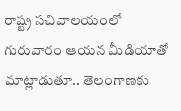రాష్ట్ర సచివాలయంలో గురువారం ఆయన మీడియాతో మాట్లాడుతూ.. తెలంగాణకు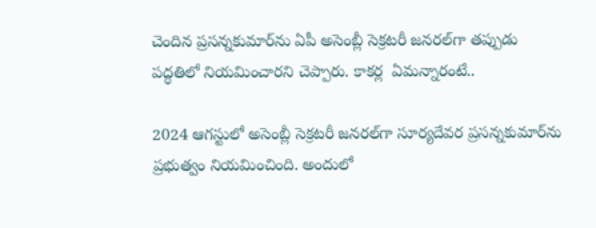చెందిన ప్రసన్నకుమార్‌ను ఏపీ అసెంబ్లీ సెక్రటరీ జనరల్‌గా తప్పుడు పద్ధతిలో నియమించారని చెప్పారు. కాకర్ల  ఏమన్నారంటే..

2024 ఆగస్టులో అసెంబ్లీ సెక్రటరీ జనరల్‌గా సూర్యదేవర ప్రసన్నకుమార్‌ను ప్రభుత్వం నియమించింది. అందులో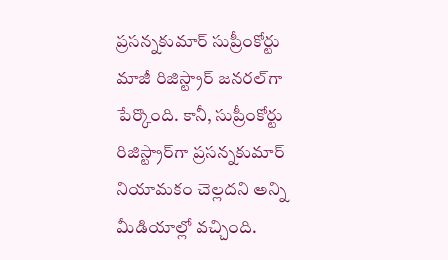ప్రసన్నకుమార్‌ సుప్రీంకోర్టు మాజీ రిజిస్ట్రార్‌ జనరల్‌గా పేర్కొంది. కానీ, సుప్రీంకోర్టు రిజిస్ట్రార్‌గా ప్రసన్నకుమార్‌ నియామకం చెల్లదని అన్ని మీడియాల్లో వచ్చింది.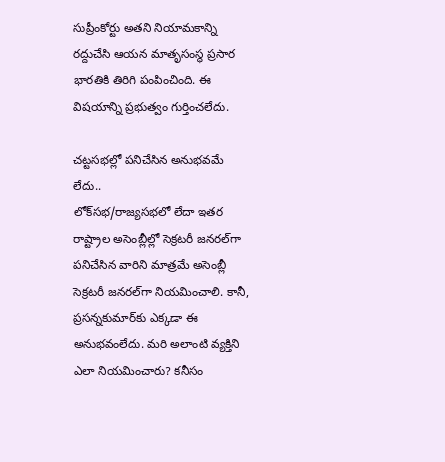సుప్రీంకోర్టు అతని నియామకాన్ని రద్దుచేసి ఆయన మాతృసంస్థ ప్రసార భారతికి తిరిగి పంపించింది. ఈ విషయాన్ని ప్రభుత్వం గుర్తించలేదు.

చట్టసభల్లో పనిచేసిన అనుభవమే లేదు..
లోక్‌సభ/రాజ్యసభలో లేదా ఇతర రాష్ట్రాల అసెంబ్లీల్లో సెక్రటరీ జనరల్‌గా పనిచేసిన వారిని మాత్రమే అసెంబ్లీ సెక్రటరీ జనరల్‌గా నియమించాలి. కానీ, ప్రసన్నకుమార్‌కు ఎక్కడా ఈ అనుభవంలేదు. మరి అలాంటి వ్యక్తిని ఎలా నియమించారు? కనీసం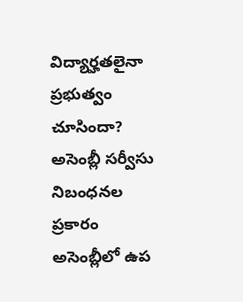విద్యార్హతలైనా ప్రభుత్వం చూసిందా? అసెంబ్లీ సర్వీసు నిబంధనల ప్రకారం అసెంబ్లీలో ఉప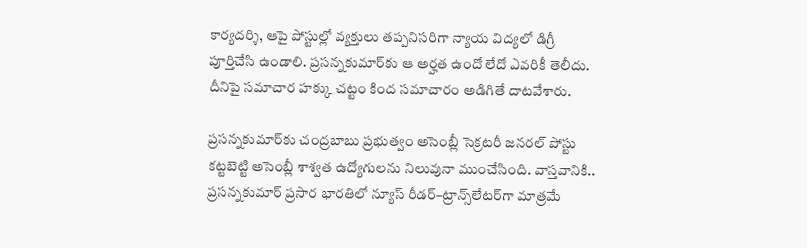కార్యదర్శి, ఆపై పోస్టుల్లో వ్యక్తులు తప్పనిసరిగా న్యాయ విద్యలో డిగ్రీ పూర్తిచేసి ఉండాలి. ప్రసన్నకుమార్‌కు ఆ అర్హత ఉందో లేదో ఎవరికీ తెలీదు. దీనిపై సమాచార హక్కు చట్టం కింద సమాచారం అడిగితే దాటవేశారు.

ప్రసన్నకుమార్‌కు చంద్రబాబు ప్రభుత్వం అసెంబ్లీ సెక్రటరీ జనరల్‌ పోస్టు కట్టబెట్టి అసెంబ్లీ శాశ్వత ఉద్యోగులను నిలువునా ముంచేసింది. వాస్తవానికి.. ప్రసన్నకుమార్‌ ప్రసార భారతిలో న్యూస్‌ రీడర్‌–ట్రాన్స్‌లేటర్‌గా మాత్రమే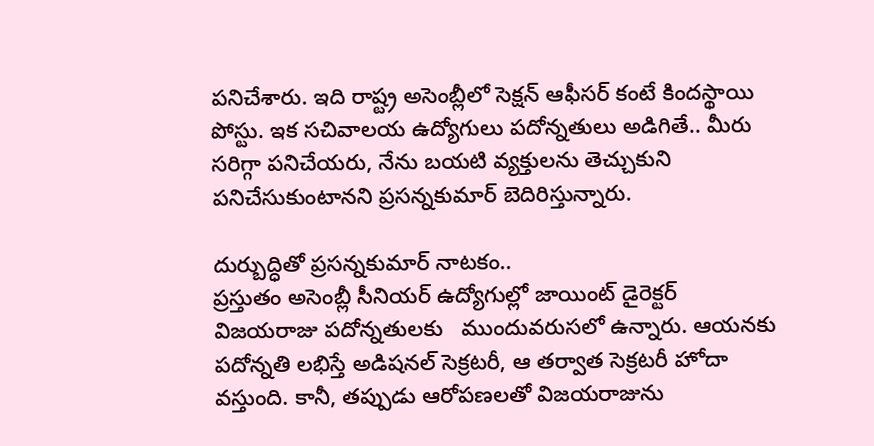పనిచేశారు. ఇది రాష్ట్ర అసెంబ్లీలో సెక్షన్‌ ఆఫీసర్‌ కంటే కిందస్థాయి పోస్టు. ఇక సచివాలయ ఉద్యోగులు పదోన్నతులు అడిగితే.. మీరు సరిగ్గా పనిచేయరు, నేను బయటి వ్యక్తులను తెచ్చుకుని పనిచేసుకుంటానని ప్రసన్నకుమార్‌ బెదిరిస్తున్నారు.

దుర్బుద్ధితో ప్రసన్నకుమార్‌ నాటకం..
ప్రస్తుతం అసెంబ్లీ సీనియర్‌ ఉద్యోగుల్లో జాయింట్‌ డైరెక్టర్‌ విజయరాజు పదోన్నతులకు   ముందువరుసలో ఉన్నారు. ఆయనకు పదోన్నతి లభిస్తే అడిషనల్‌ సెక్రటరీ, ఆ తర్వాత సెక్రటరీ హోదా వస్తుంది. కానీ, తప్పుడు ఆరోపణలతో విజయరాజును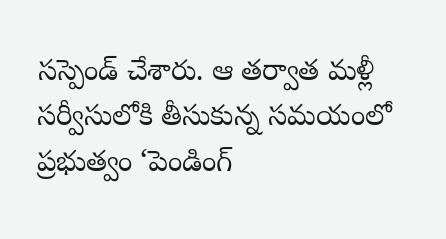సస్పెండ్‌ చేశారు. ఆ తర్వాత మళ్లీ సర్వీసులోకి తీసుకున్న సమయంలో ప్రభుత్వం ‘పెండింగ్‌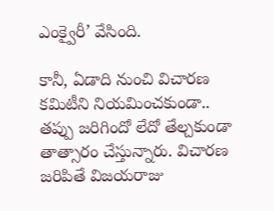ఎంక్వైరీ’ వేసింది.

కానీ, ఏడాది నుంచి విచారణ కమిటీని నియమించకుండా.. తప్పు జరిగిందో లేదో తేల్చకుండా తాత్సారం చేస్తున్నారు. విచారణ జరిపితే విజయరాజు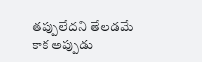తప్పులేదని తేలడమే కాక అప్పుడు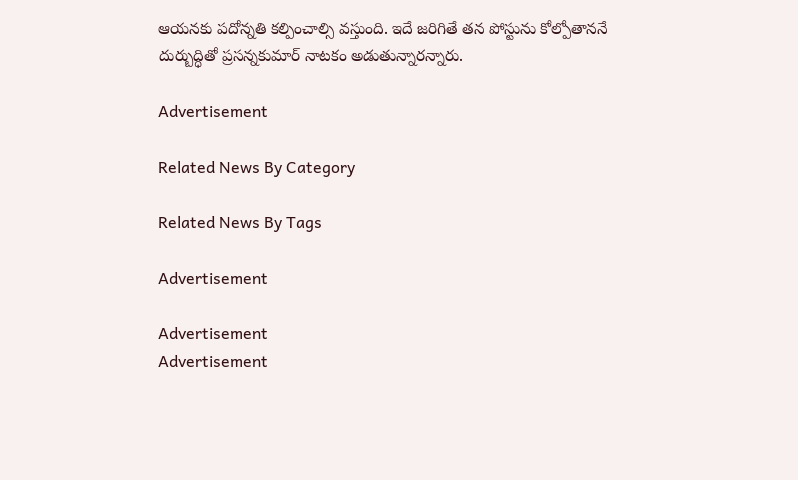ఆయనకు పదోన్నతి కల్పించాల్సి వస్తుంది. ఇదే జరిగితే తన పోస్టును కోల్పోతాననే దుర్బుద్ధితో ప్రసన్నకుమార్‌ నాటకం అడుతున్నారన్నారు.

Advertisement

Related News By Category

Related News By Tags

Advertisement

Advertisement
Advertisement